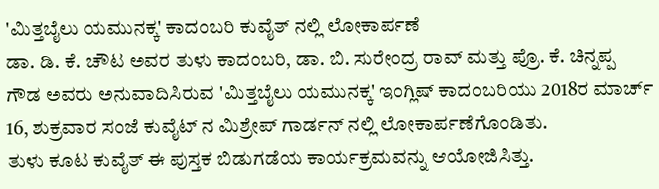'ಮಿತ್ತಬೈಲು ಯಮುನಕ್ಕ' ಕಾದಂಬರಿ ಕುವೈತ್ ನಲ್ಲಿ ಲೋಕಾರ್ಪಣೆ
ಡಾ. ಡಿ. ಕೆ. ಚೌಟ ಅವರ ತುಳು ಕಾದಂಬರಿ, ಡಾ. ಬಿ. ಸುರೇಂದ್ರ ರಾವ್ ಮತ್ತು ಪ್ರೊ. ಕೆ. ಚಿನ್ನಪ್ಪ ಗೌಡ ಅವರು ಅನುವಾದಿಸಿರುವ 'ಮಿತ್ತಬೈಲು ಯಮುನಕ್ಕ' ಇಂಗ್ಲಿಷ್ ಕಾದಂಬರಿಯು 2018ರ ಮಾರ್ಚ್ 16, ಶುಕ್ರವಾರ ಸಂಜೆ ಕುವೈಟ್ ನ ಮಿಶ್ರೇಪ್ ಗಾರ್ಡನ್ ನಲ್ಲಿ ಲೋಕಾರ್ಪಣೆಗೊಂಡಿತು.
ತುಳು ಕೂಟ ಕುವೈತ್ ಈ ಪುಸ್ತಕ ಬಿಡುಗಡೆಯ ಕಾರ್ಯಕ್ರಮವನ್ನು ಆಯೋಜಿಸಿತ್ತು.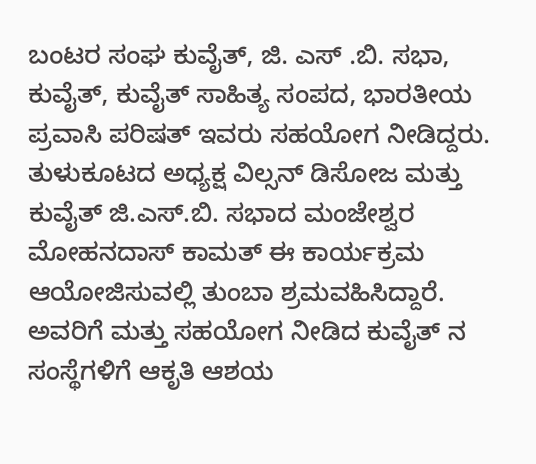ಬಂಟರ ಸಂಘ ಕುವೈತ್, ಜಿ. ಎಸ್ .ಬಿ. ಸಭಾ, ಕುವೈತ್, ಕುವೈತ್ ಸಾಹಿತ್ಯ ಸಂಪದ, ಭಾರತೀಯ ಪ್ರವಾಸಿ ಪರಿಷತ್ ಇವರು ಸಹಯೋಗ ನೀಡಿದ್ದರು.
ತುಳುಕೂಟದ ಅಧ್ಯಕ್ಷ ವಿಲ್ಸನ್ ಡಿಸೋಜ ಮತ್ತು ಕುವೈತ್ ಜಿ.ಎಸ್.ಬಿ. ಸಭಾದ ಮಂಜೇಶ್ವರ ಮೋಹನದಾಸ್ ಕಾಮತ್ ಈ ಕಾರ್ಯಕ್ರಮ ಆಯೋಜಿಸುವಲ್ಲಿ ತುಂಬಾ ಶ್ರಮವಹಿಸಿದ್ದಾರೆ. ಅವರಿಗೆ ಮತ್ತು ಸಹಯೋಗ ನೀಡಿದ ಕುವೈತ್ ನ ಸಂಸ್ಥೆಗಳಿಗೆ ಆಕೃತಿ ಆಶಯ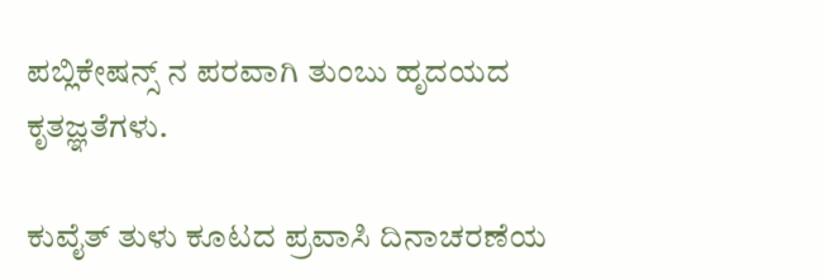ಪಬ್ಲಿಕೇಷನ್ಸ್ ನ ಪರವಾಗಿ ತುಂಬು ಹೃದಯದ ಕೃತಜ್ಞತೆಗಳು.

ಕುವೈತ್ ತುಳು ಕೂಟದ ಪ್ರವಾಸಿ ದಿನಾಚರಣೆಯ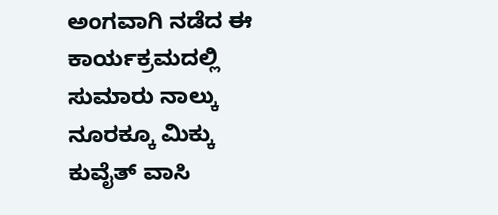ಅಂಗವಾಗಿ ನಡೆದ ಈ ಕಾರ್ಯಕ್ರಮದಲ್ಲಿ ಸುಮಾರು ನಾಲ್ಕು ನೂರಕ್ಕೂ ಮಿಕ್ಕು ಕುವೈತ್ ವಾಸಿ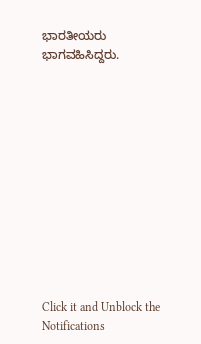ಭಾರತೀಯರು ಭಾಗವಹಿಸಿದ್ದರು.












Click it and Unblock the Notifications